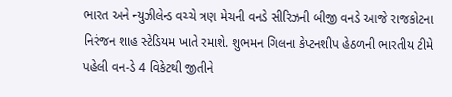ભારત અને ન્યુઝીલેન્ડ વચ્ચે ત્રણ મેચની વનડે સીરિઝની બીજી વનડે આજે રાજકોટના નિરંજન શાહ સ્ટેડિયમ ખાતે રમાશે. શુભમન ગિલના કેપ્ટનશીપ હેઠળની ભારતીય ટીમે પહેલી વન-ડે 4 વિકેટથી જીતીને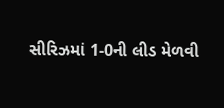સીરિઝમાં 1-0ની લીડ મેળવી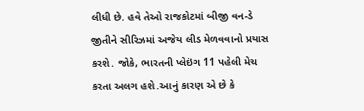લીધી છે. હવે તેઓ રાજકોટમાં બીજી વન-ડે જીતીને સીરિઝમાં અજેય લીડ મેળવવાનો પ્રયાસ કરશે. જોકે, ભારતની પ્લેઇંગ 11 પહેલી મેચ કરતા અલગ હશે.આનું કારણ એ છે કે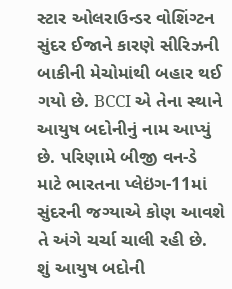સ્ટાર ઓલરાઉન્ડર વોશિંગ્ટન સુંદર ઈજાને કારણે સીરિઝની બાકીની મેચોમાંથી બહાર થઈ ગયો છે. BCCI એ તેના સ્થાને આયુષ બદોનીનું નામ આપ્યું છે. પરિણામે બીજી વન-ડે માટે ભારતના પ્લેઇંગ-11માં સુંદરની જગ્યાએ કોણ આવશે તે અંગે ચર્ચા ચાલી રહી છે.
શું આયુષ બદોની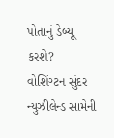પોતાનું ડેબ્યૂ કરશે?
વોશિંગ્ટન સુંદર ન્યુઝીલેન્ડ સામેની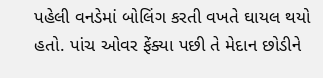પહેલી વનડેમાં બોલિંગ કરતી વખતે ઘાયલ થયો હતો. પાંચ ઓવર ફેંક્યા પછી તે મેદાન છોડીને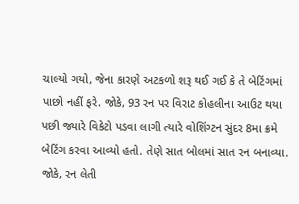ચાલ્યો ગયો, જેના કારણે અટકળો શરૂ થઈ ગઈ કે તે બેટિંગમાં પાછો નહીં ફરે. જોકે, 93 રન પર વિરાટ કોહલીના આઉટ થયા પછી જ્યારે વિકેટો પડવા લાગી ત્યારે વોશિંગ્ટન સુંદર 8મા ક્રમે બેટિંગ કરવા આવ્યો હતો. તેણે સાત બોલમાં સાત રન બનાવ્યા. જોકે, રન લેતી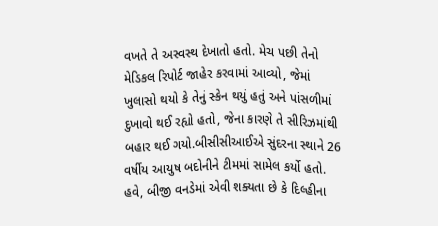વખતે તે અસ્વસ્થ દેખાતો હતો. મેચ પછી તેનો મેડિકલ રિપોર્ટ જાહેર કરવામાં આવ્યો, જેમાં ખુલાસો થયો કે તેનું સ્કેન થયું હતું અને પાંસળીમાં દુખાવો થઈ રહ્યો હતો, જેના કારણે તે સીરિઝમાંથી બહાર થઈ ગયો.બીસીસીઆઈએ સુંદરના સ્થાને 26 વર્ષીય આયુષ બદોનીને ટીમમાં સામેલ કર્યો હતો. હવે, બીજી વનડેમાં એવી શક્યતા છે કે દિલ્હીના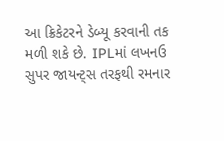આ ક્રિકેટરને ડેબ્યૂ કરવાની તક મળી શકે છે. IPLમાં લખનઉ સુપર જાયન્ટ્સ તરફથી રમનાર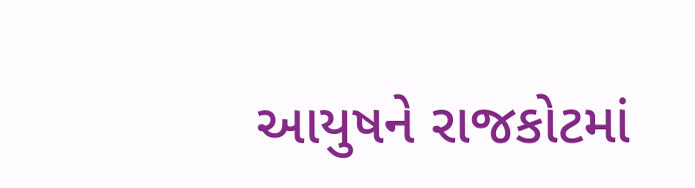આયુષને રાજકોટમાં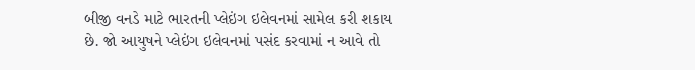બીજી વનડે માટે ભારતની પ્લેઇંગ ઇલેવનમાં સામેલ કરી શકાય છે. જો આયુષને પ્લેઇંગ ઇલેવનમાં પસંદ કરવામાં ન આવે તો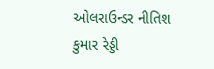ઓલરાઉન્ડર નીતિશ કુમાર રેડ્ડી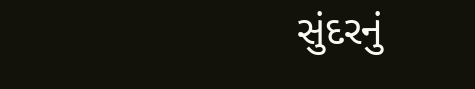સુંદરનું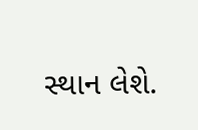સ્થાન લેશે.